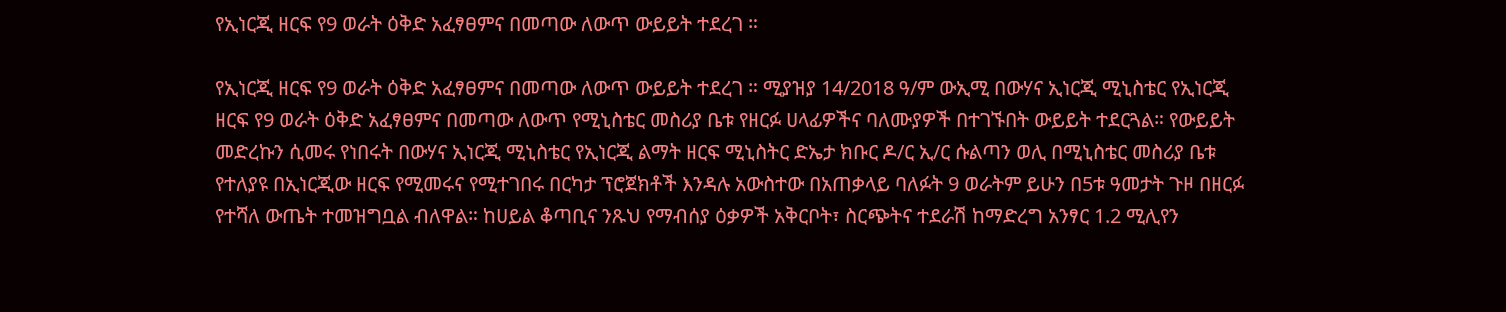የኢነርጂ ዘርፍ የ9 ወራት ዕቅድ አፈፃፀምና በመጣው ለውጥ ውይይት ተደረገ ።

የኢነርጂ ዘርፍ የ9 ወራት ዕቅድ አፈፃፀምና በመጣው ለውጥ ውይይት ተደረገ ። ሚያዝያ 14/2018 ዓ/ም ውኢሚ በውሃና ኢነርጂ ሚኒስቴር የኢነርጂ ዘርፍ የ9 ወራት ዕቅድ አፈፃፀምና በመጣው ለውጥ የሚኒስቴር መስሪያ ቤቱ የዘርፉ ሀላፊዎችና ባለሙያዎች በተገኙበት ውይይት ተደርጓል። የውይይት መድረኩን ሲመሩ የነበሩት በውሃና ኢነርጂ ሚኒስቴር የኢነርጂ ልማት ዘርፍ ሚኒስትር ድኤታ ክቡር ዶ/ር ኢ/ር ሱልጣን ወሊ በሚኒስቴር መስሪያ ቤቱ የተለያዩ በኢነርጂው ዘርፍ የሚመሩና የሚተገበሩ በርካታ ፕሮጀክቶች እንዳሉ አውስተው በአጠቃላይ ባለፉት 9 ወራትም ይሁን በ5ቱ ዓመታት ጉዞ በዘርፉ የተሻለ ውጤት ተመዝግቧል ብለዋል። ከሀይል ቆጣቢና ንጹህ የማብሰያ ዕቃዎች አቅርቦት፣ ስርጭትና ተደራሽ ከማድረግ አንፃር 1.2 ሚሊየን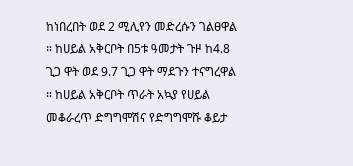ከነበረበት ወደ 2 ሚሊየን መድረሱን ገልፀዋል ። ከሀይል አቅርቦት በ5ቱ ዓመታት ጉዞ ከ4.8 ጊጋ ዋት ወደ 9.7 ጊጋ ዋት ማደጉን ተናግረዋል ። ከሀይል አቅርቦት ጥራት አኳያ የሀይል መቆራረጥ ድግግሞሽና የድግግሞሹ ቆይታ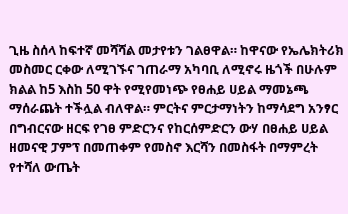ጊዜ ስሰላ ከፍተኛ መሻሻል መታየቱን ገልፀዋል። ከዋናው የኤሌክትሪክ መስመር ርቀው ለሚገኙና ገጠራማ አካባቢ ለሚኖሩ ዜጎች በሁሉም ክልል ከ5 እስከ 50 ዋት የሚየመነጭ የፀሐይ ሀይል ማመኔጫ ማሰራጨት ተችሏል ብለዋል። ምርትና ምርታማነትን ከማሳደግ አንፃር በግብርናው ዘርፍ የገፀ ምድርንና የከርሰምድርን ውሃ በፀሐይ ሀይል ዘመናዊ ፓምፕ በመጠቀም የመስኖ እርሻን በመስፋት በማምረት የተሻለ ውጤት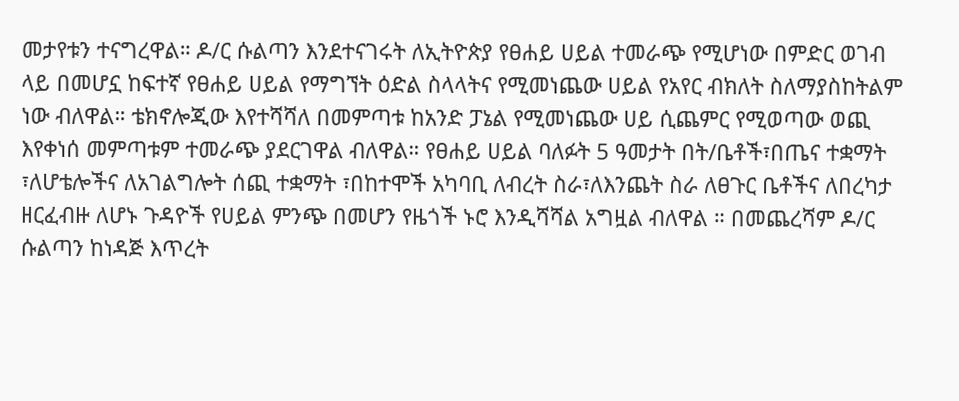መታየቱን ተናግረዋል። ዶ/ር ሱልጣን እንደተናገሩት ለኢትዮጵያ የፀሐይ ሀይል ተመራጭ የሚሆነው በምድር ወገብ ላይ በመሆኗ ከፍተኛ የፀሐይ ሀይል የማግኘት ዕድል ስላላትና የሚመነጨው ሀይል የአየር ብክለት ስለማያስከትልም ነው ብለዋል። ቴክኖሎጂው እየተሻሻለ በመምጣቱ ከአንድ ፓኔል የሚመነጨው ሀይ ሲጨምር የሚወጣው ወጪ እየቀነሰ መምጣቱም ተመራጭ ያደርገዋል ብለዋል። የፀሐይ ሀይል ባለፉት 5 ዓመታት በት/ቤቶች፣በጤና ተቋማት ፣ለሆቴሎችና ለአገልግሎት ሰጪ ተቋማት ፣በከተሞች አካባቢ ለብረት ስራ፣ለእንጨት ስራ ለፀጉር ቤቶችና ለበረካታ ዘርፈብዙ ለሆኑ ጉዳዮች የሀይል ምንጭ በመሆን የዜጎች ኑሮ እንዲሻሻል አግዟል ብለዋል ። በመጨረሻም ዶ/ር ሱልጣን ከነዳጅ እጥረት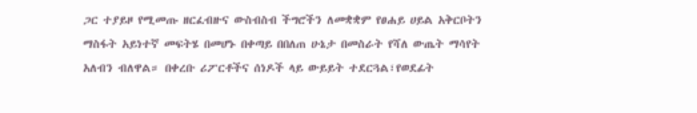ጋር ተያይዞ የሚመጡ ዘርፈብዙና ውስብስብ ችግሮችን ለመቋቋም የፀሐይ ሀይል አቅርቦትን ማስፋት አይነተኛ መፍትሄ በመሆኑ በቀጣይ በበለጠ ሁኔታ በመስራት የሻለ ውጤት ማሳየት አለብን ብለዋል። በቀረቡ ሪፖርቶችና ሰነዶች ላይ ውይይት ተደርጓል፣የወደፊት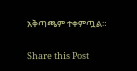አቅጣጫም ተቀምጧል።

Share this Post